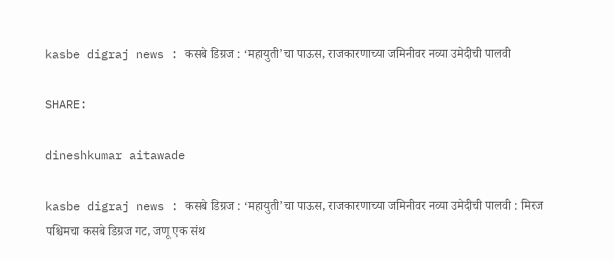kasbe digraj news : कसबे डिग्रज : ‘महायुती’चा पाऊस, राजकारणाच्या जमिनीवर नव्या उमेदीची पालवी

SHARE:

dineshkumar aitawade

kasbe digraj news : कसबे डिग्रज : ‘महायुती’चा पाऊस, राजकारणाच्या जमिनीवर नव्या उमेदीची पालवी : मिरज पश्चिमचा कसबे डिग्रज गट, जणू एक संथ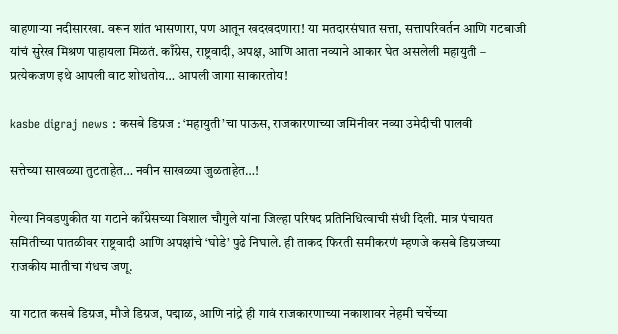वाहणार्‍या नदीसारखा. वरून शांत भासणारा, पण आतून खदखदणारा! या मतदारसंघात सत्ता, सत्तापरिवर्तन आणि गटबाजी यांचं सुरेख मिश्रण पाहायला मिळतं. काँग्रेस, राष्ट्रवादी, अपक्ष, आणि आता नव्याने आकार घेत असलेली महायुती – प्रत्येकजण इथे आपली वाट शोधतोय… आपली जागा साकारतोय!

kasbe digraj news : कसबे डिग्रज : ‘महायुती’चा पाऊस, राजकारणाच्या जमिनीवर नव्या उमेदीची पालवी

सत्तेच्या साखळ्या तुटताहेत… नवीन साखळ्या जुळताहेत…!

गेल्या निवडणुकीत या गटाने काँग्रेसच्या विशाल चौगुले यांना जिल्हा परिषद प्रतिनिधित्वाची संधी दिली. मात्र पंचायत समितीच्या पातळीवर राष्ट्रवादी आणि अपक्षांचे ‘घोडे’ पुढे निघाले. ही ताकद फिरती समीकरणं म्हणजे कसबे डिग्रजच्या राजकीय मातीचा गंधच जणू.

या गटात कसबे डिग्रज, मौजे डिग्रज, पद्माळ, आणि नांद्रे ही गावं राजकारणाच्या नकाशावर नेहमी चर्चेच्या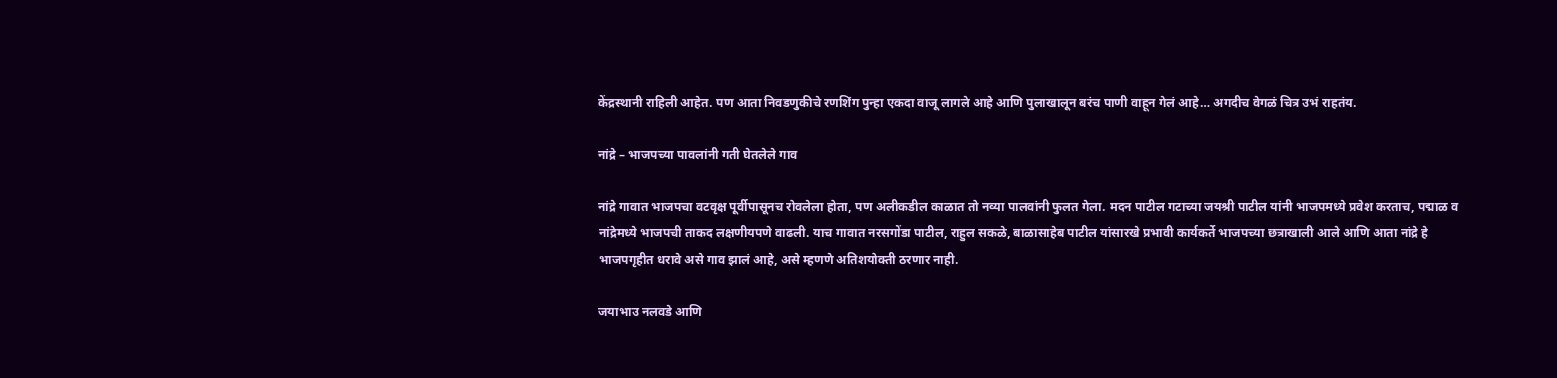केंद्रस्थानी राहिली आहेत. पण आता निवडणुकीचे रणशिंग पुन्हा एकदा वाजू लागले आहे आणि पुलाखालून बरंच पाणी वाहून गेलं आहे… अगदीच वेगळं चित्र उभं राहतंय.

नांद्रे – भाजपच्या पावलांनी गती घेतलेले गाव

नांद्रे गावात भाजपचा वटवृक्ष पूर्वीपासूनच रोवलेला होता, पण अलीकडील काळात तो नव्या पालवांनी फुलत गेला. मदन पाटील गटाच्या जयश्री पाटील यांनी भाजपमध्ये प्रवेश करताच, पद्माळ व नांद्रेमध्ये भाजपची ताकद लक्षणीयपणे वाढली. याच गावात नरसगोंडा पाटील, राहुल सकळे, बाळासाहेब पाटील यांसारखे प्रभावी कार्यकर्ते भाजपच्या छत्राखाली आले आणि आता नांद्रे हे भाजपगृहीत धरावे असे गाव झालं आहे, असे म्हणणे अतिशयोक्ती ठरणार नाही.

जयाभाउ नलवडे आणि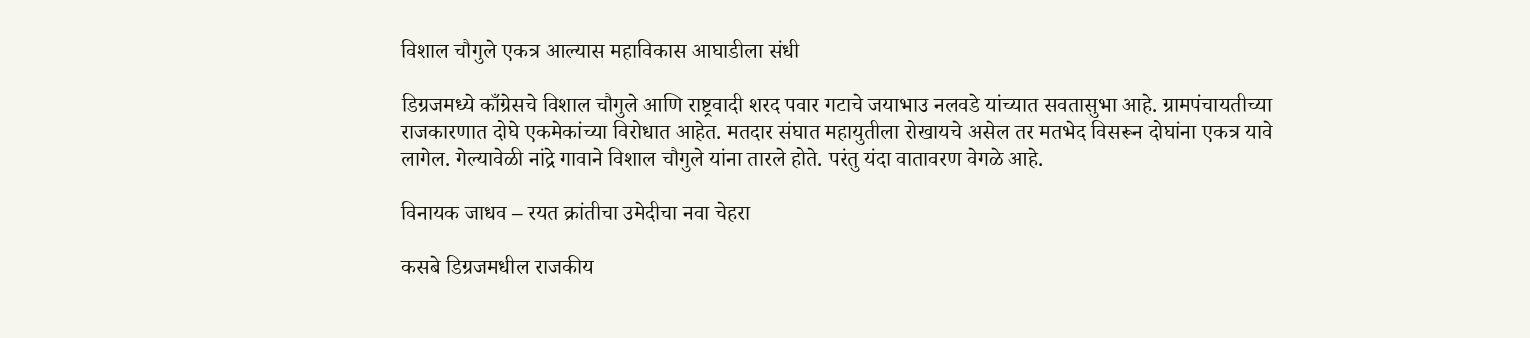विशाल चौगुले एकत्र आल्यास महाविकास आघाडीला संधी

डिग्रजमध्ये काँग्रेसचे विशाल चौगुले आणि राष्ट्रवादी शरद पवार गटाचे जयाभाउ नलवडे यांच्यात सवतासुभा आहे. ग्रामपंचायतीच्या राजकारणात दोघे एकमेकांच्या विरोधात आहेत. मतदार संघात महायुतीला रोखायचे असेल तर मतभेद विसरून दोघांना एकत्र यावे लागेल. गेल्यावेळी नांद्रे गावाने विशाल चौगुले यांना तारले होते. परंतु यंदा वातावरण वेगळे आहे.

विनायक जाधव – रयत क्रांतीचा उमेदीचा नवा चेहरा

कसबे डिग्रजमधील राजकीय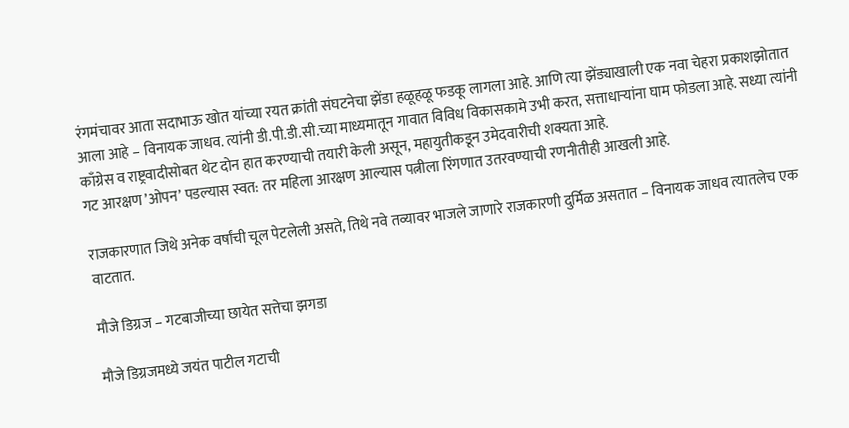रंगमंचावर आता सदाभाऊ खोत यांच्या रयत क्रांती संघटनेचा झेंडा हळूहळू फडकू लागला आहे. आणि त्या झेंड्याखाली एक नवा चेहरा प्रकाशझोतात आला आहे – विनायक जाधव. त्यांनी डी.पी.डी.सी.च्या माध्यमातून गावात विविध विकासकामे उभी करत, सत्ताधार्‍यांना घाम फोडला आहे. सध्या त्यांनी काँग्रेस व राष्ट्रवादीसोबत थेट दोन हात करण्याची तयारी केली असून, महायुतीकडून उमेदवारीची शक्यता आहे.
गट आरक्षण ’ओपन’ पडल्यास स्वत: तर महिला आरक्षण आल्यास पत्नीला रिंगणात उतरवण्याची रणनीतीही आखली आहे.

राजकारणात जिथे अनेक वर्षांची चूल पेटलेली असते, तिथे नवे तव्यावर भाजले जाणारे राजकारणी दुर्मिळ असतात – विनायक जाधव त्यातलेच एक वाटतात.

मौजे डिग्रज – गटबाजीच्या छायेत सत्तेचा झगडा

मौजे डिग्रजमध्ये जयंत पाटील गटाची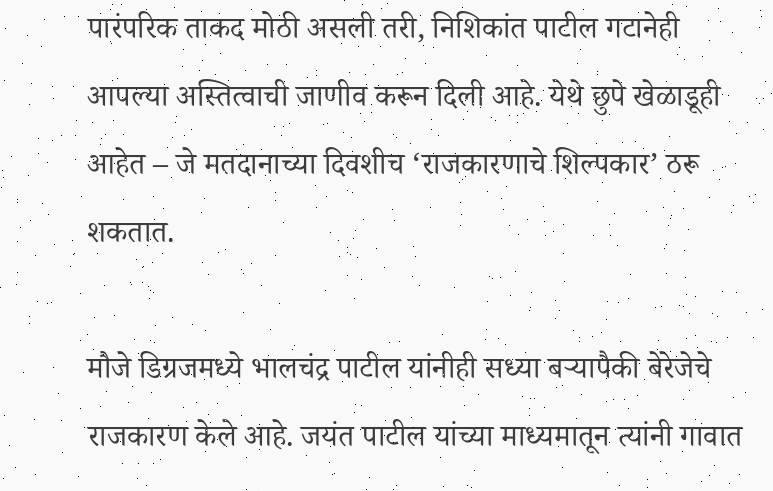पारंपरिक ताकद मोठी असली तरी, निशिकांत पाटील गटानेही आपल्या अस्तित्वाची जाणीव करून दिली आहे. येथे छुपे खेळाडूही आहेत – जे मतदानाच्या दिवशीच ‘राजकारणाचे शिल्पकार’ ठरू शकतात.

मौजे डिग्रजमध्ये भालचंद्र पाटील यांनीही सध्या बर्‍यापैकी बेरेजेचे राजकारण केले आहे. जयंत पाटील यांच्या माध्यमातून त्यांनी गावात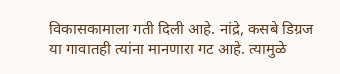विकासकामाला गती दिली आहे. नांद्रे, कसबे डिग्रज या गावातही त्यांना मानणारा गट आहे. त्यामुळे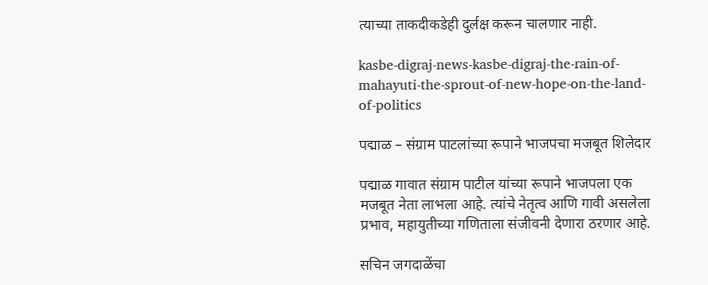त्याच्या ताकदीकडेही दुर्लक्ष करून चालणार नाही.

kasbe-digraj-news-kasbe-digraj-the-rain-of-mahayuti-the-sprout-of-new-hope-on-the-land-of-politics

पद्माळ – संग्राम पाटलांच्या रूपाने भाजपचा मजबूत शिलेदार

पद्माळ गावात संग्राम पाटील यांच्या रूपाने भाजपला एक मजबूत नेता लाभला आहे. त्यांचे नेतृत्व आणि गावी असलेला प्रभाव, महायुतीच्या गणिताला संजीवनी देणारा ठरणार आहे.

सचिन जगदाळेंचा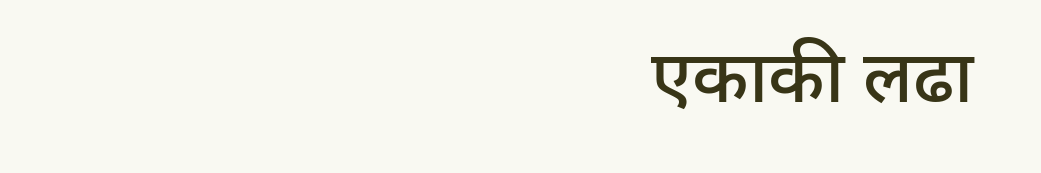एकाकी लढा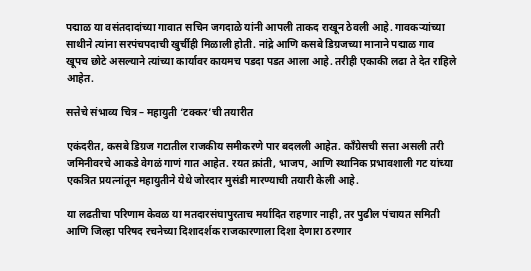पद्माळ या वसंतदादांच्या गावात सचिन जगदाळे यांनी आपली ताकद राखून ठेवली आहे. गावकर्‍यांच्या साथीने त्यांना सरपंचपदाची खुर्चीही मिळाली होती. नांद्रे आणि कसबे डिग्रजच्या मानाने पद्माळ गाव खूपच छोटे असल्याने त्यांच्या कार्यावर कायमच पडदा पडत आला आहे. तरीही एकाकी लढा ते देत राहिले आहेत.

सत्तेचे संभाव्य चित्र – महायुती ‘टक्कर’ची तयारीत

एकंदरीत, कसबे डिग्रज गटातील राजकीय समीकरणे पार बदलली आहेत. काँग्रेसची सत्ता असली तरी जमिनीवरचे आकडे वेगळं गाणं गात आहेत. रयत क्रांती, भाजप, आणि स्थानिक प्रभावशाली गट यांच्या एकत्रित प्रयत्नांतून महायुतीने येथे जोरदार मुसंडी मारण्याची तयारी केली आहे.

या लढतीचा परिणाम केवळ या मतदारसंघापुरताच मर्यादित राहणार नाही, तर पुढील पंचायत समिती आणि जिल्हा परिषद रचनेच्या दिशादर्शक राजकारणाला दिशा देणारा ठरणार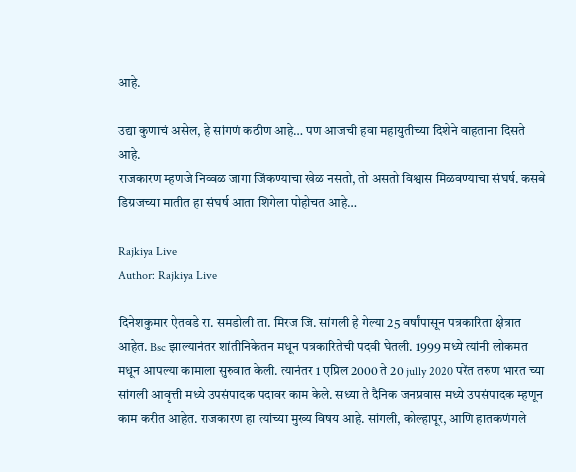आहे.

उद्या कुणाचं असेल, हे सांगणं कठीण आहे… पण आजची हवा महायुतीच्या दिशेने वाहताना दिसते आहे.
राजकारण म्हणजे निव्वळ जागा जिंकण्याचा खेळ नसतो, तो असतो विश्वास मिळवण्याचा संघर्ष. कसबे डिग्रजच्या मातीत हा संघर्ष आता शिगेला पोहोचत आहे…

Rajkiya Live
Author: Rajkiya Live

दिनेशकुमार ऐतवडे रा. समडोली ता. मिरज जि. सांगली हे गेल्या 25 वर्षांपासून पत्रकारिता क्षेत्रात आहेत. Bsc झाल्यानंतर शांतीनिकेतन मधून पत्रकारितेची पदवी घेतली. 1999 मध्ये त्यांनी लोकमत मधून आपल्या कामाला सुरुवात केली. त्यानंतर 1 एप्रिल 2000 ते 20 jully 2020 परेंत तरुण भारत च्या सांगली आवृत्ती मध्ये उपसंपादक पदावर काम केले. सध्या ते दैनिक जनप्रवास मध्ये उपसंपादक म्हणून काम करीत आहेत. राजकारण हा त्यांच्या मुख्य विषय आहे. सांगली, कोल्हापूर, आणि हातकणंगले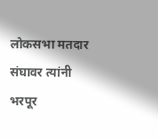लोकसभा मतदार संघावर त्यांनी भरपूर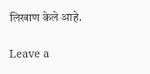लिखाण केले आहे.

Leave a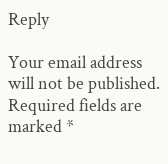Reply

Your email address will not be published. Required fields are marked *